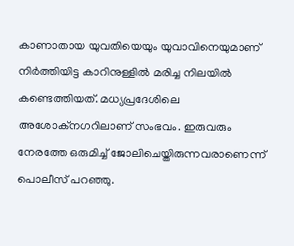കാണാതായ യുവതിയെയും യുവാവിനെയുമാണ് നിർത്തിയിട്ട കാറിനുള്ളിൽ മരിച്ച നിലയിൽ കണ്ടെത്തിയത്. മധ്യപ്രദേശിലെ അശോക്നഗറിലാണ് സംഭവം. ഇരുവരും നേരത്തേ ഒരുമിച്ച് ജോലിചെയ്തിരുന്നവരാണെന്ന് പൊലീസ് പറഞ്ഞു.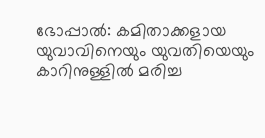ഭോപ്പാൽ: കമിതാക്കളായ യുവാവിനെയും യുവതിയെയും കാറിനുള്ളിൽ മരിച്ച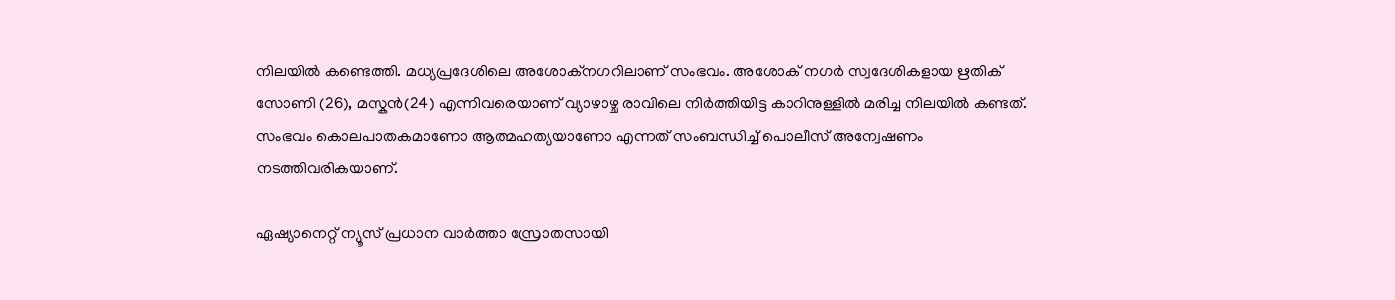നിലയിൽ കണ്ടെത്തി. മധ്യപ്രദേശിലെ അശോക്നഗറിലാണ് സംഭവം. അശോക് നഗർ സ്വദേശികളായ ഋതിക് സോണി (26), മസ്കൻ(24) എന്നിവരെയാണ് വ്യാഴാഴ്ച രാവിലെ നി‍ർത്തിയിട്ട കാറിനുള്ളിൽ മരിച്ച നിലയിൽ കണ്ടത്. സംഭവം കൊലപാതകമാണോ ആത്മഹത്യയാണോ എന്നത് സംബന്ധിച്ച് പൊലീസ് അന്വേഷണം നടത്തിവരികയാണ്.

ഏഷ്യാനെറ്റ് ന്യൂസ് പ്രധാന വാർത്താ സ്രോതസായി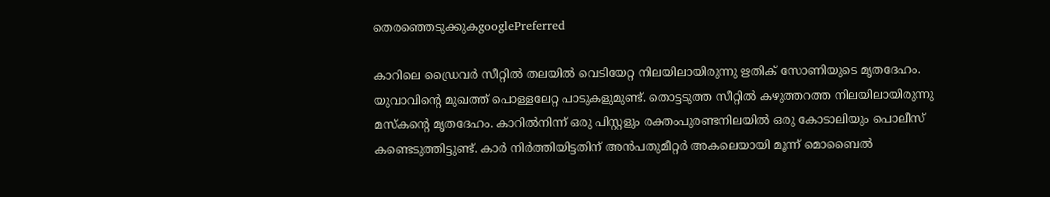തെരഞ്ഞെടുക്കുകgooglePreferred

കാറിലെ ഡ്രൈവർ സീറ്റിൽ തലയിൽ വെടിയേറ്റ നിലയിലായിരുന്നു ഋതിക് സോണിയുടെ മൃതദേഹം. യുവാവിന്റെ മുഖത്ത് പൊള്ളലേറ്റ പാടുകളുമുണ്ട്. തൊട്ടടുത്ത സീറ്റിൽ കഴുത്തറത്ത നിലയിലായിരുന്നു മസ്കന്റെ മൃതദേഹം. കാറിൽനിന്ന് ഒരു പിസ്റ്റളും രക്തംപുരണ്ടനിലയിൽ ഒരു കോടാലിയും പൊലീസ് കണ്ടെടുത്തിട്ടുണ്ട്. കാർ നിർത്തിയിട്ടതിന് അൻപതുമീറ്റർ അകലെയായി മൂന്ന് മൊബൈൽ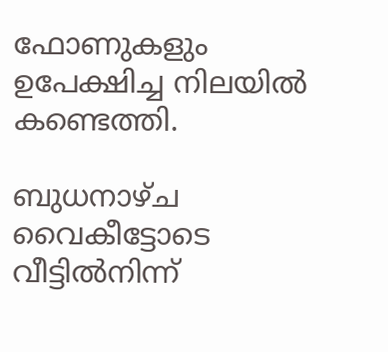ഫോണുകളും ഉപേക്ഷിച്ച നിലയിൽ കണ്ടെത്തി.

ബുധനാഴ്ച വൈകീട്ടോടെ വീട്ടിൽനിന്ന്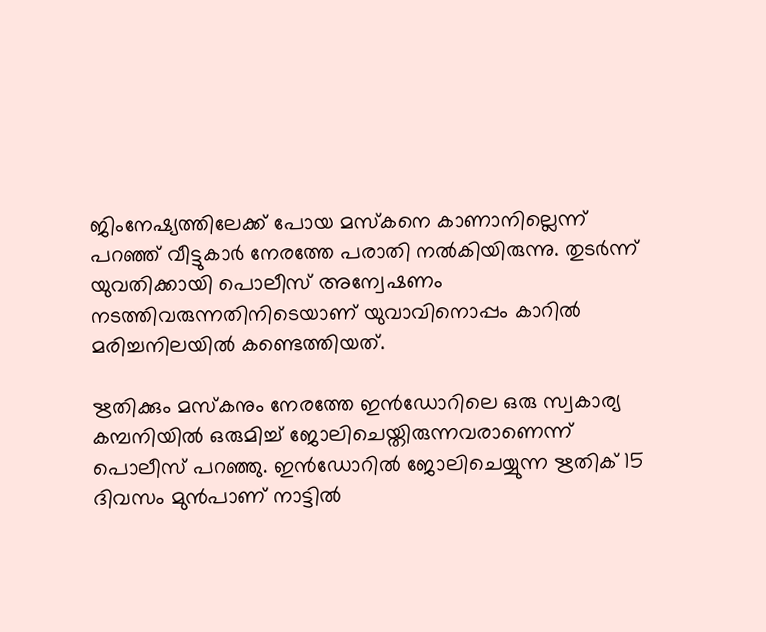ജിംനേഷ്യത്തിലേക്ക് പോയ മസ്കനെ കാണാനില്ലെന്ന് പറഞ്ഞ് വീട്ടുകാർ നേരത്തേ പരാതി നൽകിയിരുന്നു. തുടർന്ന് യുവതിക്കായി പൊലീസ് അന്വേഷണം നടത്തിവരുന്നതിനിടെയാണ് യുവാവിനൊപ്പം കാറിൽ മരിച്ചനിലയിൽ കണ്ടെത്തിയത്.

ഋതിക്കും മസ്കനും നേരത്തേ ഇൻഡോറിലെ ഒരു സ്വകാര്യ കമ്പനിയിൽ ഒരുമിച്ച് ജോലിചെയ്തിരുന്നവരാണെന്ന് പൊലീസ് പറഞ്ഞു. ഇൻഡോറിൽ ജോലിചെയ്യുന്ന ഋതിക് 15 ദിവസം മുൻപാണ് നാട്ടിൽ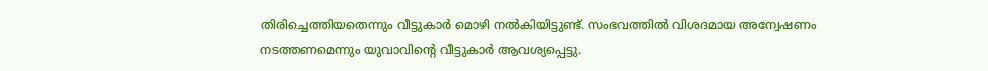തിരിച്ചെത്തിയതെന്നും വീട്ടുകാർ മൊഴി നൽകിയിട്ടുണ്ട്. സംഭവത്തിൽ വിശദമായ അന്വേഷണം നടത്തണമെന്നും യുവാവിന്റെ വീട്ടുകാർ ആവശ്യപ്പെട്ടു.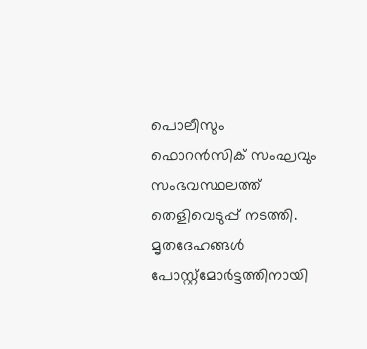പൊലീസും ഫൊറൻസിക് സംഘവും സംഭവസ്ഥലത്ത് തെളിവെടുപ്പ് നടത്തി. മൃതദേഹങ്ങൾ പോസ്റ്റ്മോർട്ടത്തിനായി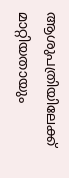ആശുപത്രിയിലേക്ക് മാറ്റിയതായും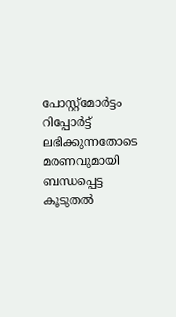പോസ്റ്റ്മോർട്ടം റിപ്പോർട്ട് ലഭിക്കുന്നതോടെ മരണവുമായി ബന്ധപ്പെട്ട കൂടുതൽ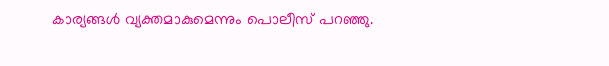കാര്യങ്ങൾ വ്യക്തമാകുമെന്നും പൊലീസ് പറഞ്ഞു.